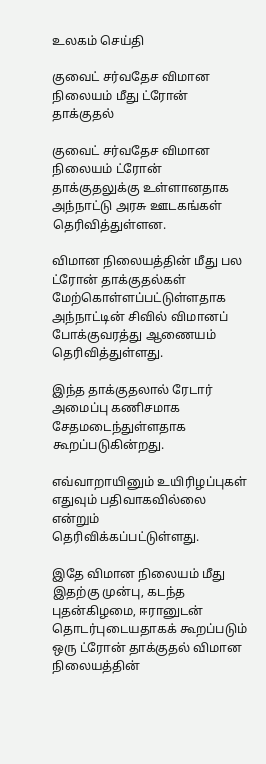உலகம் செய்தி

குவைட் சர்வதேச விமான நிலையம் மீது ட்ரோன் தாக்குதல்

குவைட் சர்வதேச விமான நிலையம் ட்ரோன் தாக்குதலுக்கு உள்ளானதாக அந்நாட்டு அரசு ஊடகங்கள் தெரிவித்துள்ளன.

விமான நிலையத்தின் மீது பல ட்ரோன் தாக்குதல்கள் மேற்கொள்ளப்பட்டுள்ளதாக
அந்நாட்டின் சிவில் விமானப் போக்குவரத்து ஆணையம் தெரிவித்துள்ளது.

இந்த தாக்குதலால் ரேடார் அமைப்பு கணிசமாக சேதமடைந்துள்ளதாக கூறப்படுகின்றது.

எவ்வாறாயினும் உயிரிழப்புகள் எதுவும் பதிவாகவில்லை என்றும் தெரிவிக்கப்பட்டுள்ளது.

இதே விமான நிலையம் மீது இதற்கு முன்பு, கடந்த புதன்கிழமை, ஈரானுடன் தொடர்புடையதாகக் கூறப்படும் ஒரு ட்ரோன் தாக்குதல் விமான நிலையத்தின்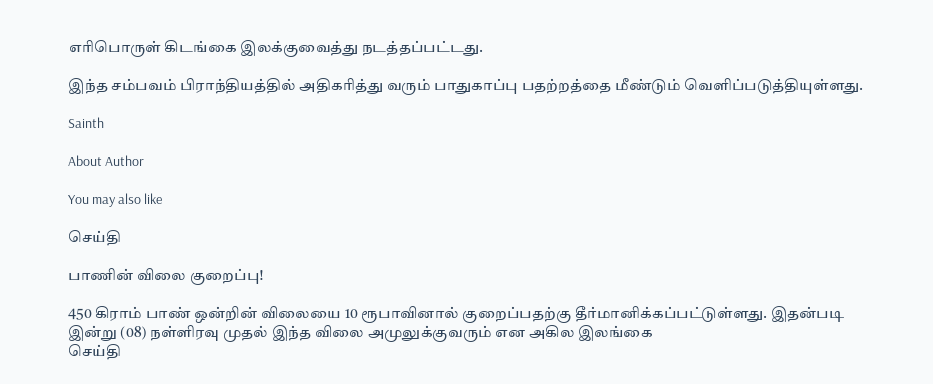எரிபொருள் கிடங்கை இலக்குவைத்து நடத்தப்பட்டது.

இந்த சம்பவம் பிராந்தியத்தில் அதிகரித்து வரும் பாதுகாப்பு பதற்றத்தை மீண்டும் வெளிப்படுத்தியுள்ளது.

Sainth

About Author

You may also like

செய்தி

பாணின் விலை குறைப்பு!

450 கிராம் பாண் ஒன்றின் விலையை 10 ரூபாவினால் குறைப்பதற்கு தீர்மானிக்கப்பட்டுள்ளது. இதன்படி   இன்று (08) நள்ளிரவு முதல் இந்த விலை அமுலுக்குவரும் என அகில இலங்கை
செய்தி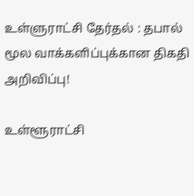உள்ளுராட்சி தேர்தல் : தபால் மூல வாக்களிப்புக்கான திகதி அறிவிப்பு!

உள்ளூராட்சி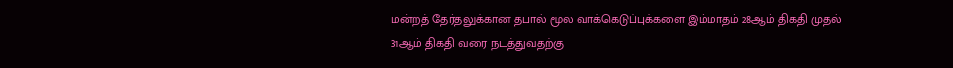மன்றத் தேர்தலுக்கான தபால் மூல வாக்கெடுப்புக்களை இம்மாதம் 28ஆம் திகதி முதல் 31ஆம் திகதி வரை நடத்துவதற்கு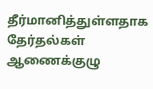தீர்மானித்துள்ளதாக தேர்தல்கள் ஆணைக்குழு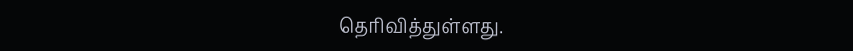தெரிவித்துள்ளது.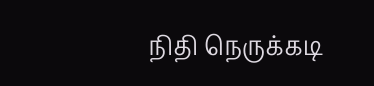நிதி நெருக்கடி